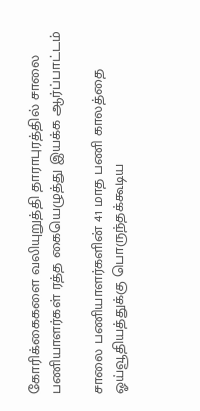கோரிக்கைகளை வலியுறுத்தி தாராபுரத்தில் சாலை பணியாளர்கள் ரத்த கையெழுத்து இயக்க ஆர்ப்பாட்டம்

சாலை பணியாளர்களின் 41 மாத பணி காலத்தை ஓய்வூதியத்துக்கு பொருந்தக்கூடிய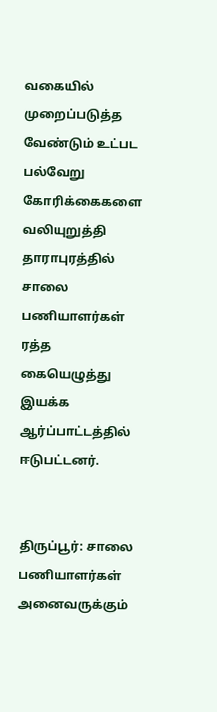வகையில் முறைப்படுத்த வேண்டும் உட்பட பல்வேறு கோரிக்கைகளை வலியுறுத்தி தாராபுரத்தில் சாலை பணியாளர்கள் ரத்த கையெழுத்து இயக்க ஆர்ப்பாட்டத்தில் ஈடுபட்டனர்.


திருப்பூர்: சாலை பணியாளர்கள் அனைவருக்கும்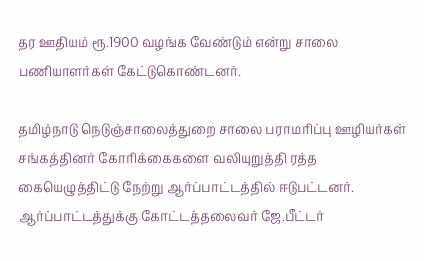தர ஊதியம் ரூ.1900 வழங்க வேண்டும் என்று சாலை பணியாளர்கள் கேட்டுகொண்டனர்.

தமிழ்நாடு நெடுஞ்சாலைத்துறை சாலை பராமரிப்பு ஊழியர்கள் சங்கத்தினர் கோரிக்கைகளை வலியுறுத்தி ரத்த கையெழுத்திட்டு நேற்று ஆர்ப்பாட்டத்தில் ஈடுபட்டனர். ஆர்ப்பாட்டத்துக்கு கோட்டத்தலைவர் ஜே.பீட்டர்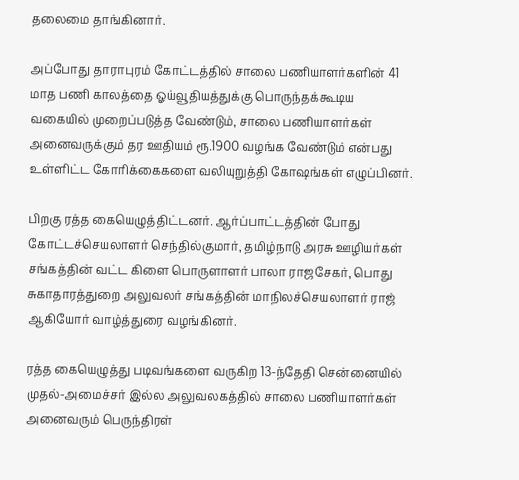தலைமை தாங்கினார்.

அப்போது தாராபுரம் கோட்டத்தில் சாலை பணியாளர்களின் 41 மாத பணி காலத்தை ஓய்வூதியத்துக்கு பொருந்தக்கூடிய வகையில் முறைப்படுத்த வேண்டும், சாலை பணியாளர்கள் அனைவருக்கும் தர ஊதியம் ரூ.1900 வழங்க வேண்டும் என்பது உள்ளிட்ட கோரிக்கைகளை வலியுறுத்தி கோஷங்கள் எழுப்பினர்.

பிறகு ரத்த கையெழுத்திட்டனர். ஆர்ப்பாட்டத்தின் போது கோட்டச்செயலாளர் செந்தில்குமார், தமிழ்நாடு அரசு ஊழியர்கள் சங்கத்தின் வட்ட கிளை பொருளாளர் பாலா ராஜசேகர், பொது சுகாதாரத்துறை அலுவலர் சங்கத்தின் மாநிலச்செயலாளர் ராஜ் ஆகியோர் வாழ்த்துரை வழங்கினர்.

ரத்த கையெழுத்து படிவங்களை வருகிற 13-ந்தேதி சென்னையில் முதல்-அமைச்சர் இல்ல அலுவலகத்தில் சாலை பணியாளர்கள் அனைவரும் பெருந்திரள்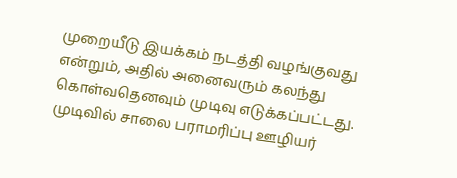முறையீடு இயக்கம் நடத்தி வழங்குவது என்றும், அதில் அனைவரும் கலந்து கொள்வதெனவும் முடிவு எடுக்கப்பட்டது. முடிவில் சாலை பராமரிப்பு ஊழியர்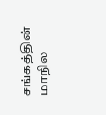சங்கத்தின் மாநில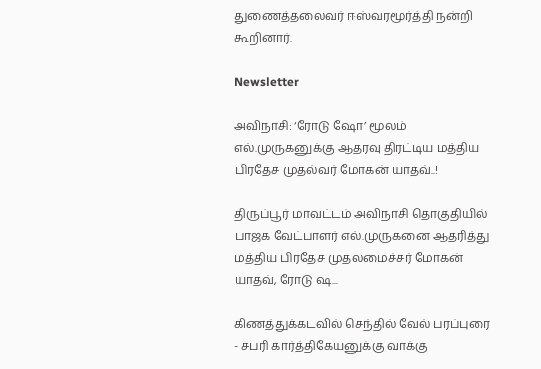துணைத்தலைவர் ஈஸ்வரமூர்த்தி நன்றி கூறினார்.

Newsletter

அவிநாசி: ‘ரோடு ஷோ’ மூலம் எல்.முருகனுக்கு ஆதரவு திரட்டிய மத்திய பிரதேச முதல்வர் மோகன் யாதவ்..!

திருப்பூர் மாவட்டம் அவிநாசி தொகுதியில் பாஜக வேட்பாளர் எல்.முருகனை ஆதரித்து மத்திய பிரதேச முதலமைச்சர் மோகன் யாதவ், ரோடு ஷ...

கிணத்துக்கடவில் செந்தில் வேல் பரப்புரை - சபரி கார்த்திகேயனுக்கு வாக்கு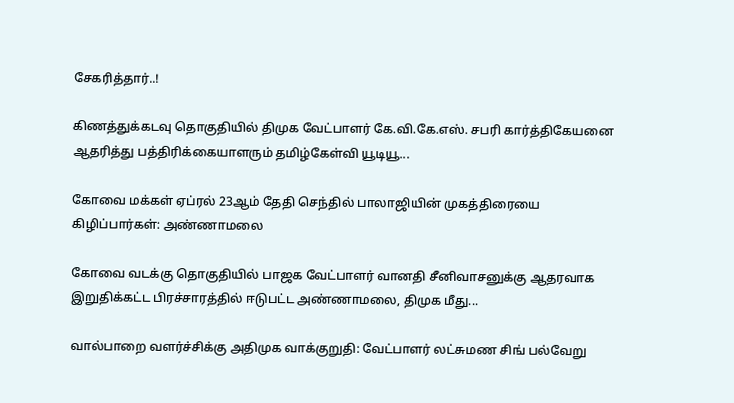சேகரித்தார்..!

கிணத்துக்கடவு தொகுதியில் திமுக வேட்பாளர் கே.வி.கே.எஸ். சபரி கார்த்திகேயனை ஆதரித்து பத்திரிக்கையாளரும் தமிழ்கேள்வி யூடியூ...

கோவை மக்கள் ஏப்ரல் 23ஆம் தேதி செந்தில் பாலாஜியின் முகத்திரையை கிழிப்பார்கள்: அண்ணாமலை

கோவை வடக்கு தொகுதியில் பாஜக வேட்பாளர் வானதி சீனிவாசனுக்கு ஆதரவாக இறுதிக்கட்ட பிரச்சாரத்தில் ஈடுபட்ட அண்ணாமலை, திமுக மீது...

வால்பாறை வளர்ச்சிக்கு அதிமுக வாக்குறுதி: வேட்பாளர் லட்சுமண சிங் பல்வேறு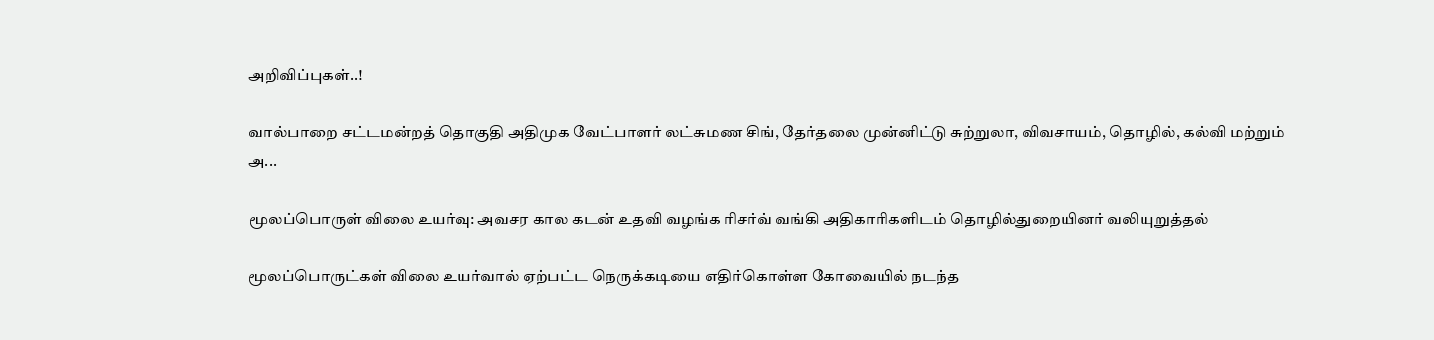அறிவிப்புகள்..!

வால்பாறை சட்டமன்றத் தொகுதி அதிமுக வேட்பாளர் லட்சுமண சிங், தேர்தலை முன்னிட்டு சுற்றுலா, விவசாயம், தொழில், கல்வி மற்றும் அ...

மூலப்பொருள் விலை உயர்வு: அவசர கால கடன் உதவி வழங்க ரிசர்வ் வங்கி அதிகாரிகளிடம் தொழில்துறையினர் வலியுறுத்தல்

மூலப்பொருட்கள் விலை உயர்வால் ஏற்பட்ட நெருக்கடியை எதிர்கொள்ள கோவையில் நடந்த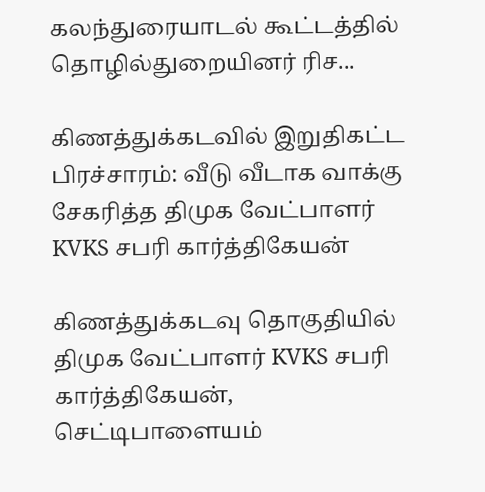கலந்துரையாடல் கூட்டத்தில் தொழில்துறையினர் ரிச...

கிணத்துக்கடவில் இறுதிகட்ட பிரச்சாரம்: வீடு வீடாக வாக்கு சேகரித்த திமுக வேட்பாளர் KVKS சபரி கார்த்திகேயன்

கிணத்துக்கடவு தொகுதியில் திமுக வேட்பாளர் KVKS சபரி கார்த்திகேயன், செட்டிபாளையம்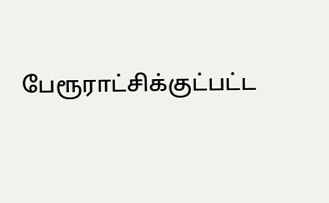பேரூராட்சிக்குட்பட்ட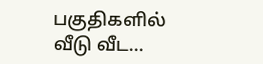பகுதிகளில் வீடு வீட...